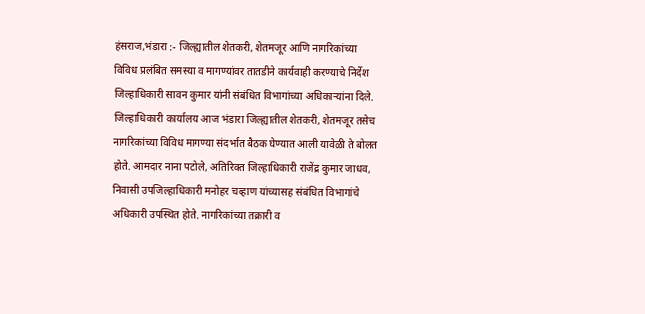हंसराज,भंडारा :- जिल्ह्यातील शेतकरी, शेतमजूर आणि नागरिकांच्या विविध प्रलंबित समस्या व मागण्यांवर तातडीने कार्यवाही करण्याचे निर्देश जिल्हाधिकारी सावन कुमार यांनी संबंधित विभागांच्या अधिकाऱ्यांना दिले. जिल्हाधिकारी कार्यालय आज भंडारा जिल्ह्यातील शेतकरी, शेतमजूर तसेच नागरिकांच्या विविध मागण्या संदर्भात बैठक घेण्यात आली यावेळी ते बोलत होते. आमदार नाना पटोले, अतिरिक्त जिल्हाधिकारी राजेंद्र कुमार जाधव, निवासी उपजिल्हाधिकारी मनोहर चव्हाण यांच्यासह संबंधित विभागांचे अधिकारी उपस्थित होते. नागरिकांच्या तक्रारी व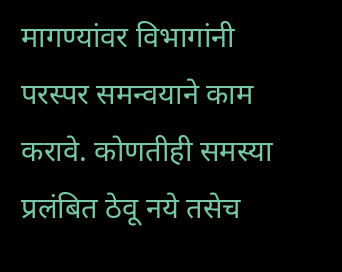मागण्यांवर विभागांनी परस्पर समन्वयाने काम करावे. कोणतीही समस्या प्रलंबित ठेवू नये तसेच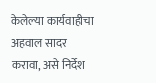केलेल्या कार्यवाहीचा अहवाल सादर करावा, असे निर्देश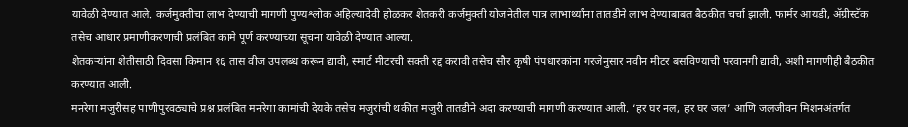यावेळी देण्यात आले. कर्जमुक्तीचा लाभ देण्याची मागणी पुण्यश्लोक अहिल्यादेवी होळकर शेतकरी कर्जमुक्ती योजनेतील पात्र लाभार्थ्यांना तातडीने लाभ देण्याबाबत बैठकीत चर्चा झाली. फार्मर आयडी, ॲग्रीस्टॅक तसेच आधार प्रमाणीकरणाची प्रलंबित कामे पूर्ण करण्याच्या सूचना यावेळी देण्यात आल्या.
शेतकऱ्यांना शेतीसाठी दिवसा किमान १६ तास वीज उपलब्ध करून द्यावी, स्मार्ट मीटरची सक्ती रद्द करावी तसेच सौर कृषी पंपधारकांना गरजेनुसार नवीन मीटर बसविण्याची परवानगी द्यावी, अशी मागणीही बैठकीत करण्यात आली.
मनरेगा मजुरीसह पाणीपुरवठ्याचे प्रश्न प्रलंबित मनरेगा कामांची देयके तसेच मजुरांची थकीत मजुरी तातडीने अदा करण्याची मागणी करण्यात आली. ‘हर घर नल, हर घर जल’ आणि जलजीवन मिशनअंतर्गत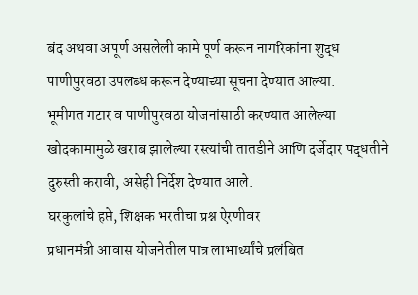बंद अथवा अपूर्ण असलेली कामे पूर्ण करून नागरिकांना शुद्ध पाणीपुरवठा उपलब्ध करून देण्याच्या सूचना देण्यात आल्या.
भूमीगत गटार व पाणीपुरवठा योजनांसाठी करण्यात आलेल्या खोदकामामुळे खराब झालेल्या रस्त्यांची तातडीने आणि दर्जेदार पद्धतीने दुरुस्ती करावी, असेही निर्देश देण्यात आले.
घरकुलांचे हप्ते, शिक्षक भरतीचा प्रश्न ऐरणीवर
प्रधानमंत्री आवास योजनेतील पात्र लाभार्थ्यांचे प्रलंबित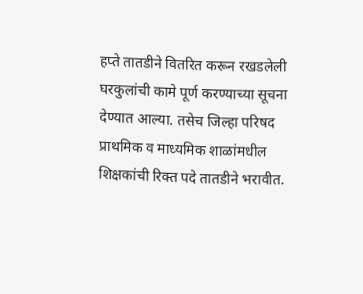हप्ते तातडीने वितरित करून रखडलेली घरकुलांची कामे पूर्ण करण्याच्या सूचना देण्यात आल्या. तसेच जिल्हा परिषद प्राथमिक व माध्यमिक शाळांमधील शिक्षकांची रिक्त पदे तातडीने भरावीत.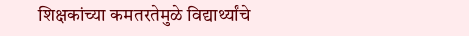शिक्षकांच्या कमतरतेमुळे विद्यार्थ्यांचे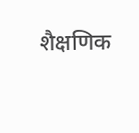शैक्षणिक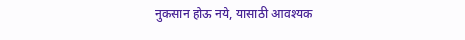नुकसान होऊ नये, यासाठी आवश्यक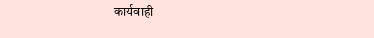कार्यवाही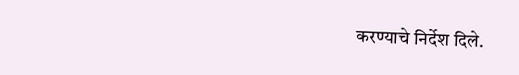करण्याचे निर्देश दिले.